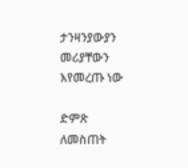ታንዛንያውያን መሪያቸውን እየመረጡ ነው

ድምጽ ለመስጠት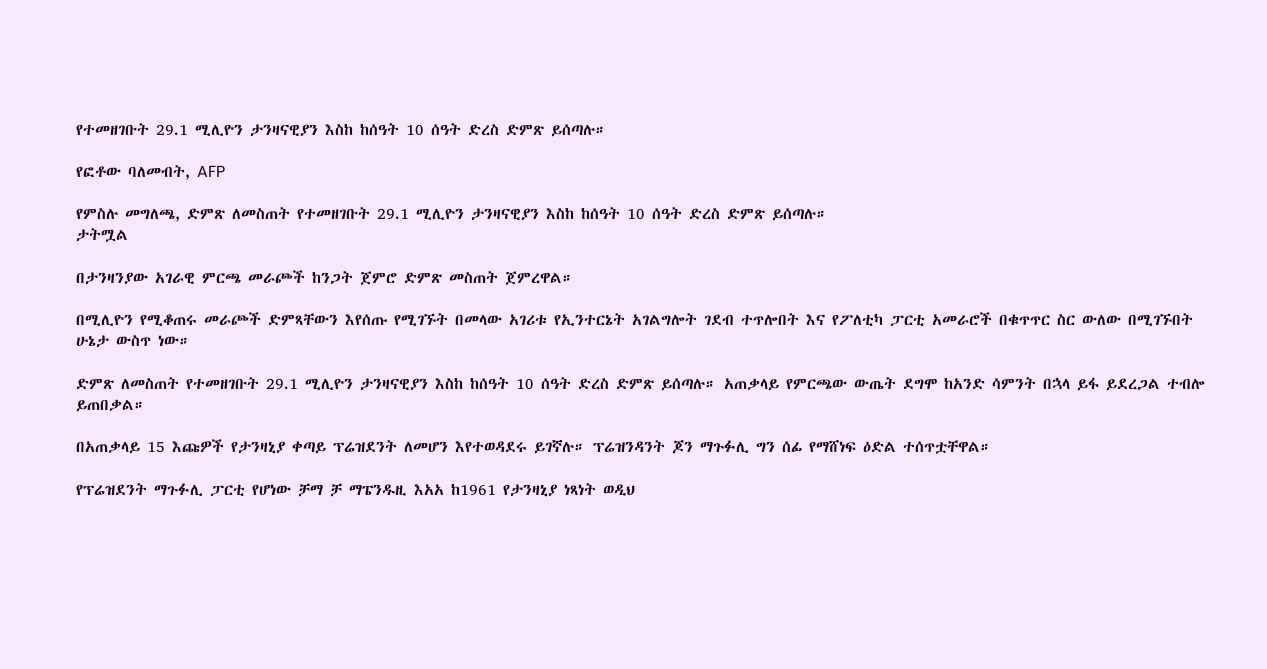የተመዘገቡት 29.1 ሚሊዮን ታንዛናዊያን እስከ ከሰዓት 10 ሰዓት ድረስ ድምጽ ይሰጣሉ።

የፎቶው ባለመብት, AFP

የምስሉ መግለጫ, ድምጽ ለመስጠት የተመዘገቡት 29.1 ሚሊዮን ታንዛናዊያን እስከ ከሰዓት 10 ሰዓት ድረስ ድምጽ ይሰጣሉ።
ታትሟል

በታንዛንያው አገራዊ ምርጫ መራጮች ከንጋት ጀምሮ ድምጽ መስጠት ጀምረዋል።

በሚሊዮን የሚቆጠሩ መራጮች ድምጻቸውን እየሰጡ የሚገኙት በመላው አገሪቱ የኢንተርኔት አገልግሎት ገደብ ተጥሎበት እና የፖለቲካ ፓርቲ አመራሮች በቁጥጥር ስር ውለው በሚገኙበት ሁኔታ ውስጥ ነው።

ድምጽ ለመስጠት የተመዘገቡት 29.1 ሚሊዮን ታንዛናዊያን እስከ ከሰዓት 10 ሰዓት ድረስ ድምጽ ይሰጣሉ። አጠቃላይ የምርጫው ውጤት ደግሞ ከአንድ ሳምንት በኋላ ይፋ ይደረጋል ተብሎ ይጠበቃል።

በአጠቃላይ 15 እጩዎች የታንዛኒያ ቀጣይ ፕሬዝደንት ለመሆን እየተወዳደሩ ይገኛሉ። ፕሬዝንዳንት ጆን ማጉፉሊ ግን ሰፊ የማሸነፍ ዕድል ተሰጥቷቸዋል።

የፕሬዝደንት ማጉፉሊ ፓርቲ የሆነው ቻማ ቻ ማፔንዱዚ እአአ ከ1961 የታንዛኒያ ነጻነት ወዲህ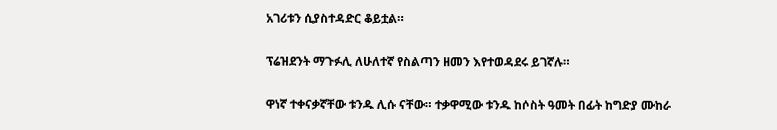አገሪቱን ሲያስተዳድር ቆይቷል።

ፕሬዝደንት ማጉፉሊ ለሁለተኛ የስልጣን ዘመን እየተወዳደሩ ይገኛሉ።

ዋነኛ ተቀናቃኛቸው ቱንዱ ሊሱ ናቸው። ተቃዋሚው ቱንዱ ከሶስት ዓመት በፊት ከግድያ ሙከራ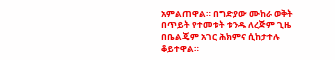አምልጠዋል። በግድያው ሙከራ ወቅት በጥይት የተመቱት ቱንዱ ለረጅም ጊዜ በቤልጄም አገር ሕክምና ሲከታተሉ ቆይተዋል።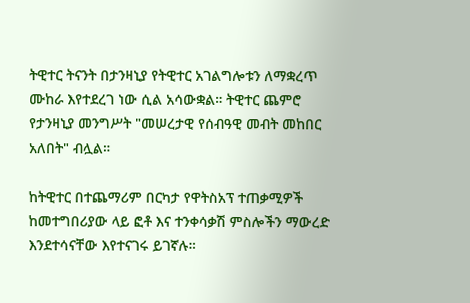ትዊተር ትናንት በታንዛኒያ የትዊተር አገልግሎቱን ለማቋረጥ ሙከራ እየተደረገ ነው ሲል አሳውቋል። ትዊተር ጨምሮ የታንዛኒያ መንግሥት "መሠረታዊ የሰብዓዊ መብት መከበር አለበት" ብሏል።

ከትዊተር በተጨማሪም በርካታ የዋትስአፕ ተጠቃሚዎች ከመተግበሪያው ላይ ፎቶ እና ተንቀሳቃሽ ምስሎችን ማውረድ እንደተሳናቸው እየተናገሩ ይገኛሉ።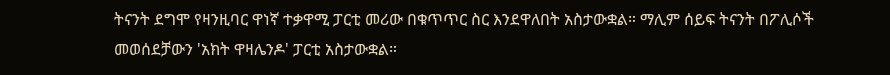ትናንት ደግሞ የዛንዚባር ዋነኛ ተቃዋሚ ፓርቲ መሪው በቁጥጥር ስር እንደዋለበት አስታውቋል። ማሊም ሰይፍ ትናንት በፖሊሶች መወሰደቻውን 'አክት ዋዛሌንዶ' ፓርቲ አስታውቋል።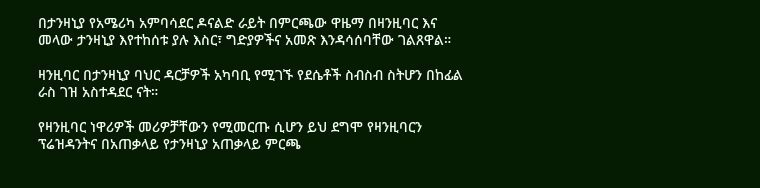በታንዛኒያ የአሜሪካ አምባሳደር ዶናልድ ራይት በምርጫው ዋዜማ በዛንዚባር እና መላው ታንዛኒያ እየተከሰቱ ያሉ እስር፣ ግድያዎችና አመጽ እንዳሳሰባቸው ገልጸዋል።

ዛንዚባር በታንዛኒያ ባህር ዳርቻዎች አካባቢ የሚገኙ የደሴቶች ስብስብ ስትሆን በከፊል ራስ ገዝ አስተዳደር ናት።

የዛንዚባር ነዋሪዎች መሪዎቻቸውን የሚመርጡ ሲሆን ይህ ደግሞ የዛንዚባርን ፕሬዝዳንትና በአጠቃላይ የታንዛኒያ አጠቃላይ ምርጫ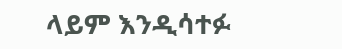ላይም እንዲሳተፉ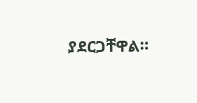ያደርጋቸዋል።